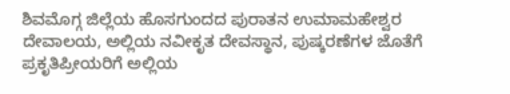ಶಿವಮೊಗ್ಗ ಜಿಲ್ಲೆಯ ಹೊಸಗುಂದದ ಪುರಾತನ ಉಮಾಮಹೇಶ್ವರ ದೇವಾಲಯ, ಅಲ್ಲಿಯ ನವೀಕೃತ ದೇವಸ್ಥಾನ, ಪುಷ್ಕರಣೆಗಳ ಜೊತೆಗೆ ಪ್ರಕೃತಿಪ್ರೀಯರಿಗೆ ಅಲ್ಲಿಯ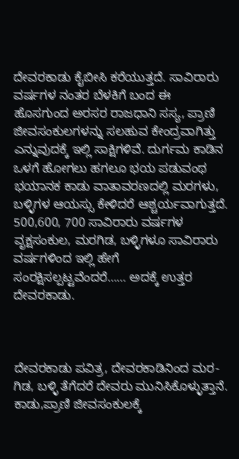ದೇವರಕಾಡು ಕೈಬೀಸಿ ಕರೆಯುತ್ತದೆ. ಸಾವಿರಾರು ವರ್ಷಗಳ ನಂತರ ಬೆಳಕಿಗೆ ಬಂದ ಈ ಹೊಸಗುಂದ ಅರಸರ ರಾಜಧಾನಿ ಸಸ್ಯ, ಪ್ರಾಣಿ ಜೀವಸಂಕುಲಗಳನ್ನು ಸಲಹುವ ಕೇಂದ್ರವಾಗಿತ್ತು ಎನ್ನುವುದಕ್ಕೆ ಇಲ್ಲಿ ಸಾಕ್ಷಿಗಳಿವೆ. ದುರ್ಗಮ ಕಾಡಿನ ಒಳಗೆ ಹೋಗಲು ಹಗಲೂ ಭಯ ಪಡುವಂಥ ಭಯಾನಕ ಕಾಡು ವಾತಾವರಣದಲ್ಲಿ ಮರಗಳು, ಬಳ್ಳಿಗಳ ಆಯಸ್ಸು ಕೇಳಿದರೆ ಆಶ್ಚರ್ಯವಾಗುತ್ತದೆ. 500,600, 700 ಸಾವಿರಾರು ವರ್ಷಗಳ ವೃಕ್ಷಸಂಕುಲ, ಮರಗಿಡ, ಬಳ್ಳಿಗಳೂ ಸಾವಿರಾರು ವರ್ಷಗಳಿಂದ ಇಲ್ಲಿ ಹೇಗೆ ಸಂರಕ್ಷಿಸಲ್ಪಟ್ಟವೆಂದರೆ…… ಅದಕ್ಕೆ ಉತ್ತರ ದೇವರಕಾಡು.



ದೇವರಕಾಡು ಪವಿತ್ರ, ದೇವರಕಾಡಿನಿಂದ ಮರ-ಗಿಡ, ಬಳ್ಳಿ ತೆಗೆದರೆ ದೇವರು ಮುನಿಸಿಕೊಳ್ಳುತ್ತಾನೆ. ಕಾಡು,ಪ್ರಾಣಿ ಜೀವಸಂಕುಲಕ್ಕೆ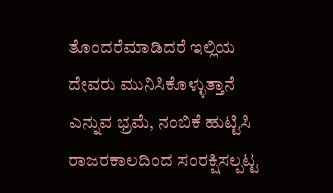ತೊಂದರೆಮಾಡಿದರೆ ಇಲ್ಲಿಯ ದೇವರು ಮುನಿಸಿಕೊಳ್ಳುತ್ತಾನೆ ಎನ್ನುವ ಭ್ರಮೆ, ನಂಬಿಕೆ ಹುಟ್ಟಿಸಿ ರಾಜರಕಾಲದಿಂದ ಸಂರಕ್ಷಿಸಲ್ಪಟ್ಟ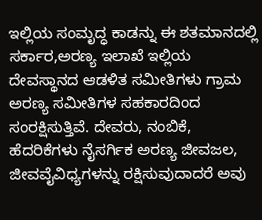ಇಲ್ಲಿಯ ಸಂಮೃದ್ಧ ಕಾಡನ್ನು ಈ ಶತಮಾನದಲ್ಲಿ ಸರ್ಕಾರ,ಅರಣ್ಯ ಇಲಾಖೆ ಇಲ್ಲಿಯ ದೇವಸ್ಥಾನದ ಆಡಳಿತ ಸಮೀತಿಗಳು ಗ್ರಾಮ ಅರಣ್ಯ ಸಮೀತಿಗಳ ಸಹಕಾರದಿಂದ ಸಂರಕ್ಷಿಸುತ್ತಿವೆ. ದೇವರು, ನಂಬಿಕೆ, ಹೆದರಿಕೆಗಳು ನೈಸರ್ಗಿಕ ಅರಣ್ಯ ಜೀವಜಲ, ಜೀವವೈವಿಧ್ಯಗಳನ್ನು ರಕ್ಷಿಸುವುದಾದರೆ ಅವು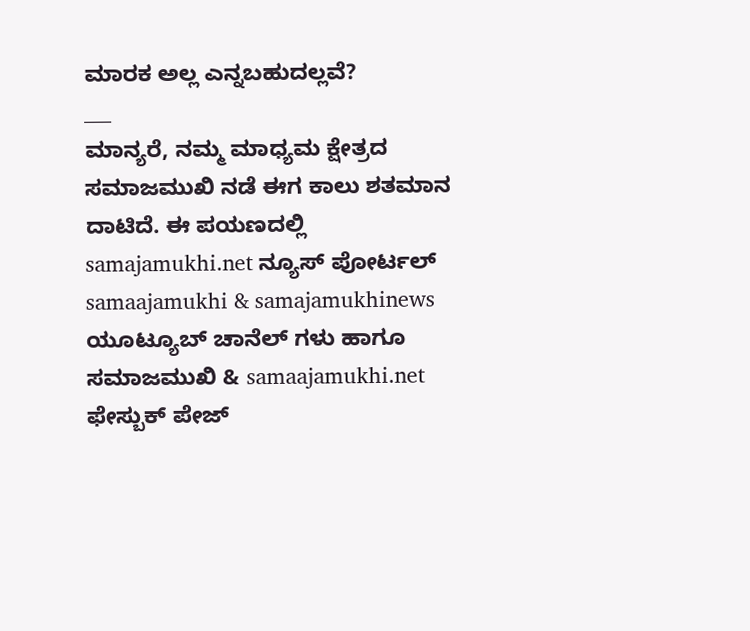ಮಾರಕ ಅಲ್ಲ ಎನ್ನಬಹುದಲ್ಲವೆ?
___
ಮಾನ್ಯರೆ, ನಮ್ಮ ಮಾಧ್ಯಮ ಕ್ಷೇತ್ರದ ಸಮಾಜಮುಖಿ ನಡೆ ಈಗ ಕಾಲು ಶತಮಾನ ದಾಟಿದೆ. ಈ ಪಯಣದಲ್ಲಿ samajamukhi.net ನ್ಯೂಸ್ ಪೋರ್ಟಲ್ samaajamukhi & samajamukhinews ಯೂಟ್ಯೂಬ್ ಚಾನೆಲ್ ಗಳು ಹಾಗೂ ಸಮಾಜಮುಖಿ & samaajamukhi.net ಫೇಸ್ಬುಕ್ ಪೇಜ್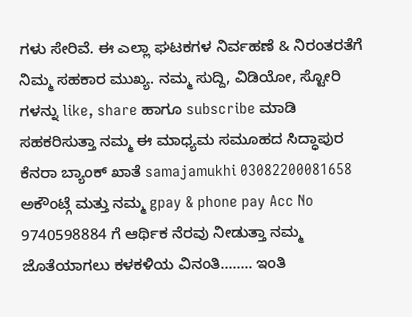ಗಳು ಸೇರಿವೆ. ಈ ಎಲ್ಲಾ ಘಟಕಗಳ ನಿರ್ವಹಣೆ & ನಿರಂತರತೆಗೆ ನಿಮ್ಮ ಸಹಕಾರ ಮುಖ್ಯ. ನಮ್ಮ ಸುದ್ದಿ, ವಿಡಿಯೋ, ಸ್ಟೋರಿ ಗಳನ್ನು like, share ಹಾಗೂ subscribe ಮಾಡಿ ಸಹಕರಿಸುತ್ತಾ ನಮ್ಮ ಈ ಮಾಧ್ಯಮ ಸಮೂಹದ ಸಿದ್ಧಾಪುರ ಕೆನರಾ ಬ್ಯಾಂಕ್ ಖಾತೆ samajamukhi 03082200081658 ಅಕೌಂಟ್ಗೆ ಮತ್ತು ನಮ್ಮ gpay & phone pay Acc No 9740598884 ಗೆ ಆರ್ಥಿಕ ನೆರವು ನೀಡುತ್ತಾ ನಮ್ಮ ಜೊತೆಯಾಗಲು ಕಳಕಳಿಯ ವಿನಂತಿ…….. ಇಂತಿ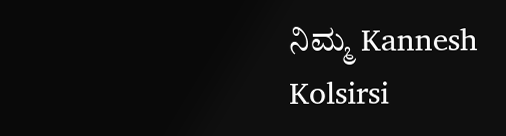ನಿಮ್ಮ Kannesh Kolsirsi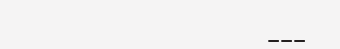___